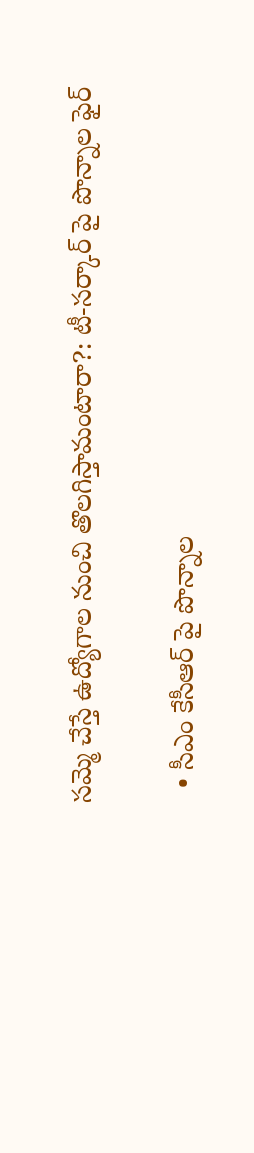సమ్మె చేస్తే ఉద్యోగాల నుంచి తొలగిస్తామంటారా?: టీ-సర్కార్ పై పొన్నాల ఫైర్

  • సీఎం కేసీఆర్ పై పొన్నాల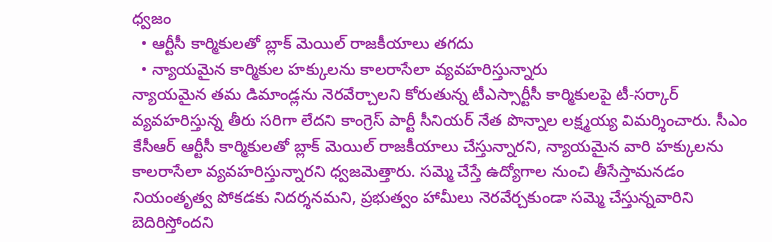ధ్వజం
  • ఆర్టీసీ కార్మికులతో బ్లాక్ మెయిల్ రాజకీయాలు తగదు
  • న్యాయమైన కార్మికుల హక్కులను కాలరాసేలా వ్యవహరిస్తున్నారు
న్యాయమైన తమ డిమాండ్లను నెరవేర్చాలని కోరుతున్న టీఎస్సార్టీసీ కార్మికులపై టీ-సర్కార్ వ్యవహరిస్తున్న తీరు సరిగా లేదని కాంగ్రెస్ పార్టీ సీనియర్ నేత పొన్నాల లక్ష్మయ్య విమర్శించారు. సీఎం కేసీఆర్ ఆర్టీసీ కార్మికులతో బ్లాక్ మెయిల్ రాజకీయాలు చేస్తున్నారని, న్యాయమైన వారి హక్కులను కాలరాసేలా వ్యవహరిస్తున్నారని ధ్వజమెత్తారు. సమ్మె చేస్తే ఉద్యోగాల నుంచి తీసేస్తామనడం నియంతృత్వ పోకడకు నిదర్శనమని, ప్రభుత్వం హామీలు నెరవేర్చకుండా సమ్మె చేస్తున్నవారిని బెదిరిస్తోందని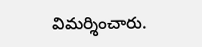విమర్శించారు.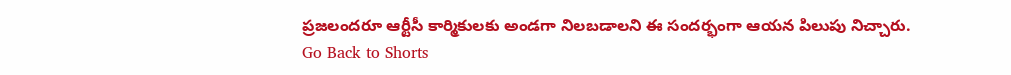ప్రజలందరూ ఆర్టీసీ కార్మికులకు అండగా నిలబడాలని ఈ సందర్భంగా ఆయన పిలుపు నిచ్చారు.
Go Back to Shorts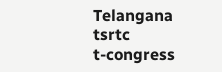Telangana
tsrtc
t-congress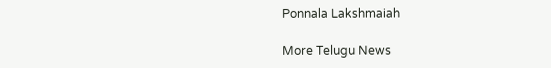Ponnala Lakshmaiah

More Telugu News